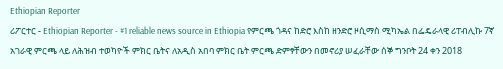Ethiopian Reporter
ሪፖርተር - Ethiopian Reporter - #1 reliable news source in Ethiopia የምርጫ ጎዳና ከድሮ እስከ ዘንድሮ ዞሲማስ ሚካኤል በፌዴራላዊ ሪፐብሊኩ 7ኛ አገራዊ ምርጫ ላይ ለሕዝብ ተወካዮች ምክር ቤትና ለአዲስ አበባ ምክር ቤት ምርጫ ድምፃቸውን በመኖሪያ ሠፈራቸው ሰኞ ግንቦት 24 ቀን 2018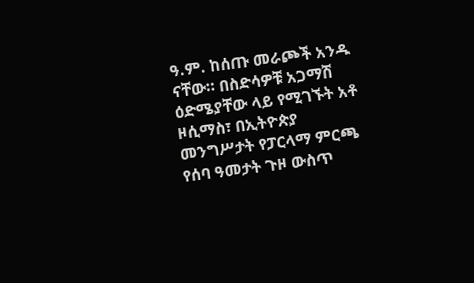ዓ.ም. ከሰጡ መራጮች አንዱ ናቸው። በስድሳዎቹ አጋማሽ ዕድሜያቸው ላይ የሚገኙት አቶ ዞሲማስ፣ በኢትዮጵያ መንግሥታት የፓርላማ ምርጫ የሰባ ዓመታት ጉዞ ውስጥ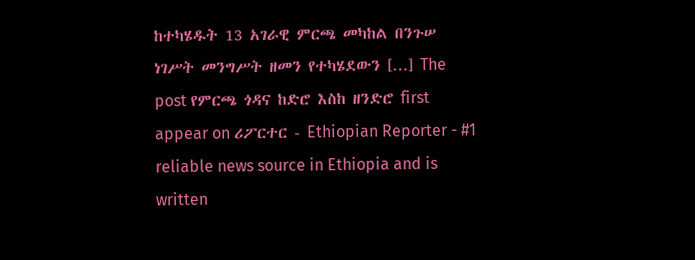ከተካሄዱት 13 አገራዊ ምርጫ መካከል በንጉሠ ነገሥት መንግሥት ዘመን የተካሄደውን […] The post የምርጫ ጎዳና ከድሮ እስከ ዘንድሮ first appear on ሪፖርተር - Ethiopian Reporter - #1 reliable news source in Ethiopia and is written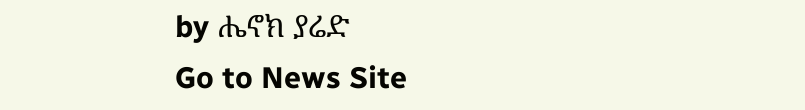by ሔኖክ ያሬድ
Go to News Site